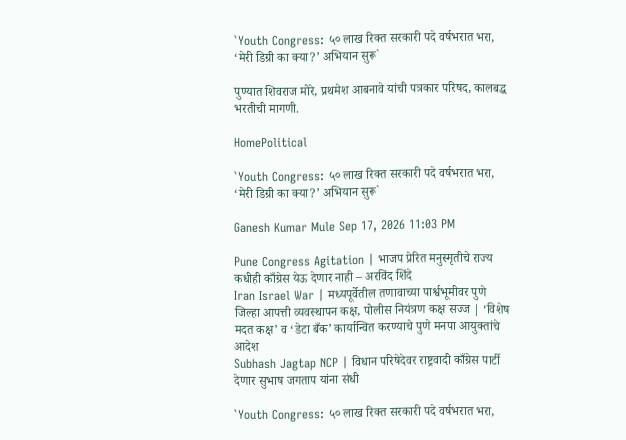`Youth Congress: ५० लाख रिक्त सरकारी पदे वर्षभरात भरा, ‘मेरी डिग्री का क्या?’ अभियान सुरू`

पुण्यात शिवराज मोरे, प्रथमेश आबनावे यांची पत्रकार परिषद, कालबद्ध भरतीची मागणी.

HomePolitical

`Youth Congress: ५० लाख रिक्त सरकारी पदे वर्षभरात भरा, ‘मेरी डिग्री का क्या?’ अभियान सुरू`

Ganesh Kumar Mule Sep 17, 2026 11:03 PM

Pune Congress Agitation | भाजप प्रेरित मनुस्मृतीचे राज्य कधीही काँग्रेस येऊ देणार नाही – अरविंद शिंदे
Iran Israel War | मध्यपूर्वेतील तणावाच्या पार्श्वभूमीवर पुणे जिल्हा आपत्ती व्यवस्थापन कक्ष, पोलीस नियंत्रण कक्ष सज्ज | ‘विशेष मदत कक्ष’ व ‘डेटा बँक’ कार्यान्वित करण्याचे पुणे मनपा आयुक्तांचे आदेश
Subhash Jagtap NCP | विधान परिषेदेवर राष्ट्रवादी काँग्रेस पार्टी देणार सुभाष जगताप यांना संधी

`Youth Congress: ५० लाख रिक्त सरकारी पदे वर्षभरात भरा,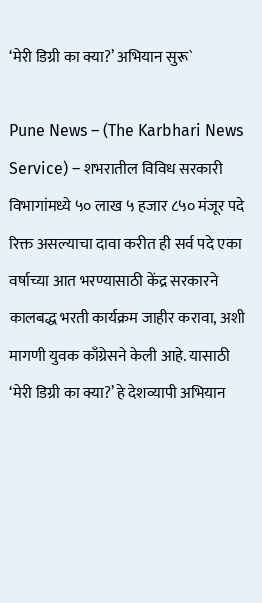‘मेरी डिग्री का क्या?’ अभियान सुरू`

Pune News – (The Karbhari News Service) – शभरातील विविध सरकारी विभागांमध्ये ५० लाख ५ हजार ८५० मंजूर पदे रिक्त असल्याचा दावा करीत ही सर्व पदे एका वर्षाच्या आत भरण्यासाठी केंद्र सरकारने कालबद्ध भरती कार्यक्रम जाहीर करावा, अशी मागणी युवक काँग्रेसने केली आहे. यासाठी ‘मेरी डिग्री का क्या?’ हे देशव्यापी अभियान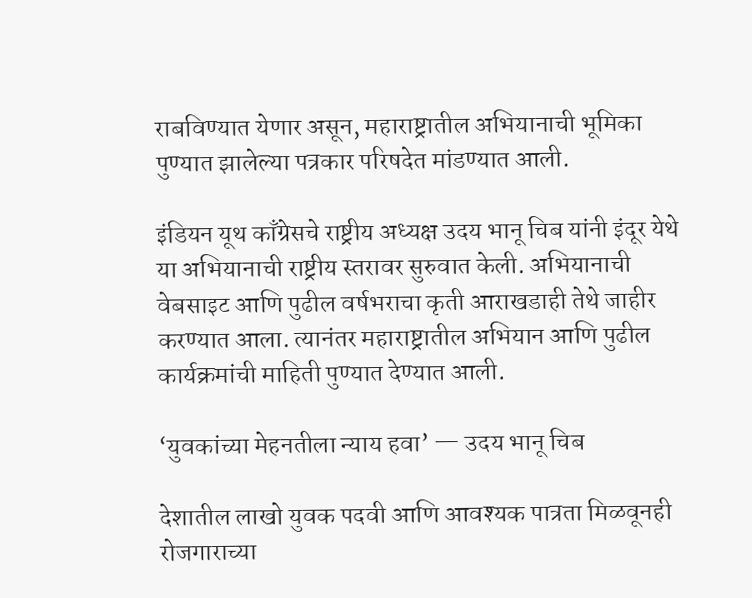राबविण्यात येणार असून, महाराष्ट्रातील अभियानाची भूमिका पुण्यात झालेल्या पत्रकार परिषदेत मांडण्यात आली.

इंडियन यूथ काँग्रेसचे राष्ट्रीय अध्यक्ष उदय भानू चिब यांनी इंदूर येथे या अभियानाची राष्ट्रीय स्तरावर सुरुवात केली. अभियानाची वेबसाइट आणि पुढील वर्षभराचा कृती आराखडाही तेथे जाहीर करण्यात आला. त्यानंतर महाराष्ट्रातील अभियान आणि पुढील कार्यक्रमांची माहिती पुण्यात देण्यात आली.

‘युवकांच्या मेहनतीला न्याय हवा’ — उदय भानू चिब

देशातील लाखो युवक पदवी आणि आवश्यक पात्रता मिळवूनही रोजगाराच्या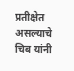प्रतीक्षेत असल्याचे चिब यांनी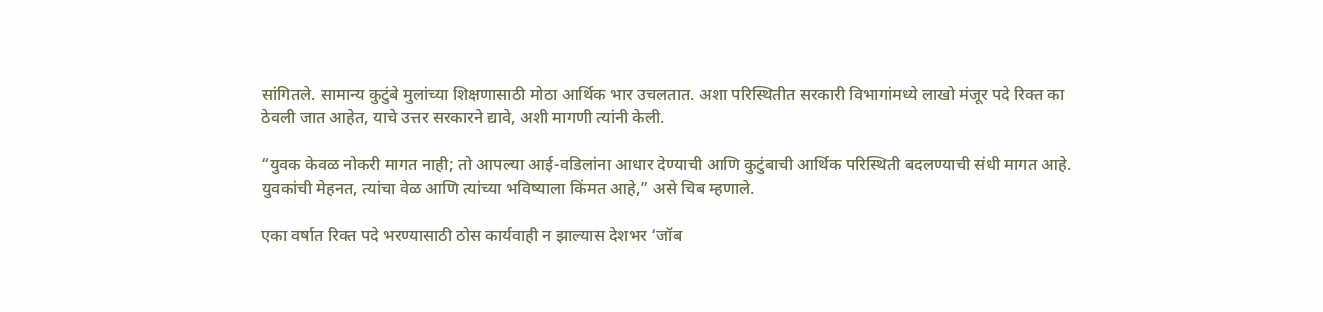सांगितले. सामान्य कुटुंबे मुलांच्या शिक्षणासाठी मोठा आर्थिक भार उचलतात. अशा परिस्थितीत सरकारी विभागांमध्ये लाखो मंजूर पदे रिक्त का ठेवली जात आहेत, याचे उत्तर सरकारने द्यावे, अशी मागणी त्यांनी केली.

“युवक केवळ नोकरी मागत नाही; तो आपल्या आई-वडिलांना आधार देण्याची आणि कुटुंबाची आर्थिक परिस्थिती बदलण्याची संधी मागत आहे. युवकांची मेहनत, त्यांचा वेळ आणि त्यांच्या भविष्याला किंमत आहे,” असे चिब म्हणाले.

एका वर्षात रिक्त पदे भरण्यासाठी ठोस कार्यवाही न झाल्यास देशभर ‘जॉब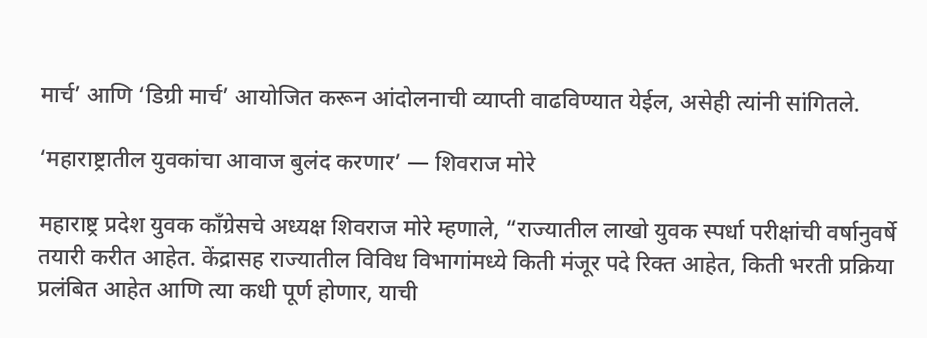मार्च’ आणि ‘डिग्री मार्च’ आयोजित करून आंदोलनाची व्याप्ती वाढविण्यात येईल, असेही त्यांनी सांगितले.

‘महाराष्ट्रातील युवकांचा आवाज बुलंद करणार’ — शिवराज मोरे

महाराष्ट्र प्रदेश युवक काँग्रेसचे अध्यक्ष शिवराज मोरे म्हणाले, “राज्यातील लाखो युवक स्पर्धा परीक्षांची वर्षानुवर्षे तयारी करीत आहेत. केंद्रासह राज्यातील विविध विभागांमध्ये किती मंजूर पदे रिक्त आहेत, किती भरती प्रक्रिया प्रलंबित आहेत आणि त्या कधी पूर्ण होणार, याची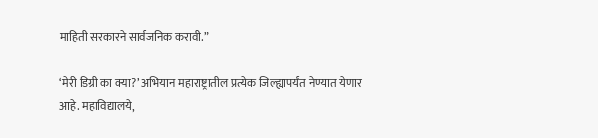माहिती सरकारने सार्वजनिक करावी.”

‘मेरी डिग्री का क्या?’ अभियान महाराष्ट्रातील प्रत्येक जिल्ह्यापर्यंत नेण्यात येणार आहे. महाविद्यालये,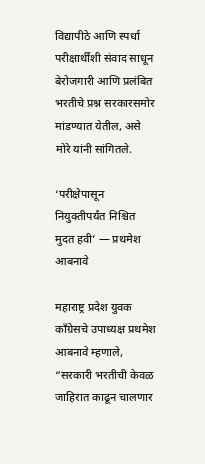विद्यापीठे आणि स्पर्धा परीक्षार्थींशी संवाद साधून बेरोजगारी आणि प्रलंबित भरतीचे प्रश्न सरकारसमोर मांडण्यात येतील, असे मोरे यांनी सांगितले.

‘परीक्षेपासून नियुक्तीपर्यंत निश्चित मुदत हवी’ — प्रथमेश आबनावे

महाराष्ट्र प्रदेश युवक काँग्रेसचे उपाध्यक्ष प्रथमेश आबनावे म्हणाले, “सरकारी भरतीची केवळ जाहिरात काढून चालणार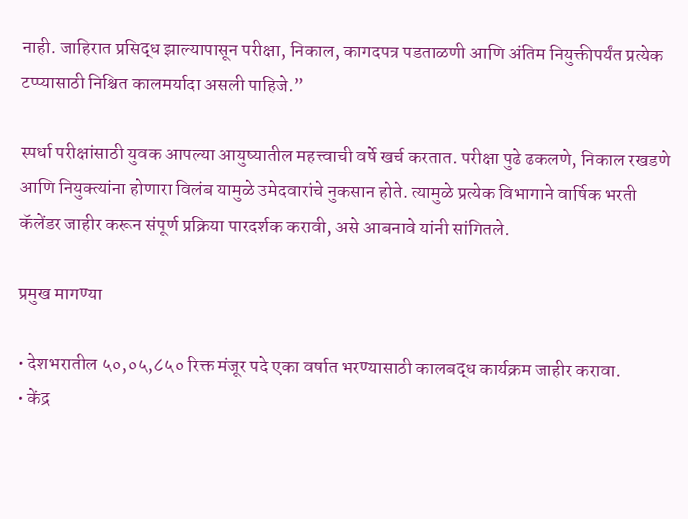नाही. जाहिरात प्रसिद्ध झाल्यापासून परीक्षा, निकाल, कागदपत्र पडताळणी आणि अंतिम नियुक्तीपर्यंत प्रत्येक टप्प्यासाठी निश्चित कालमर्यादा असली पाहिजे.”

स्पर्धा परीक्षांसाठी युवक आपल्या आयुष्यातील महत्त्वाची वर्षे खर्च करतात. परीक्षा पुढे ढकलणे, निकाल रखडणे आणि नियुक्त्यांना होणारा विलंब यामुळे उमेदवारांचे नुकसान होते. त्यामुळे प्रत्येक विभागाने वार्षिक भरती कॅलेंडर जाहीर करून संपूर्ण प्रक्रिया पारदर्शक करावी, असे आबनावे यांनी सांगितले.

प्रमुख मागण्या

• देशभरातील ५०,०५,८५० रिक्त मंजूर पदे एका वर्षात भरण्यासाठी कालबद्ध कार्यक्रम जाहीर करावा.
• केंद्र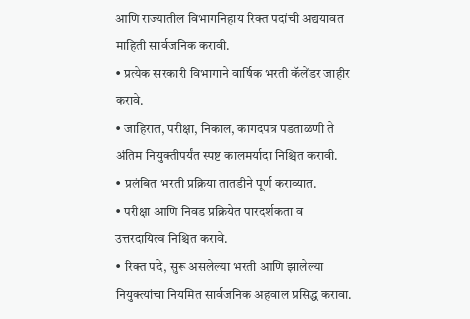आणि राज्यातील विभागनिहाय रिक्त पदांची अद्ययावत माहिती सार्वजनिक करावी.
• प्रत्येक सरकारी विभागाने वार्षिक भरती कॅलेंडर जाहीर करावे.
• जाहिरात, परीक्षा, निकाल, कागदपत्र पडताळणी ते अंतिम नियुक्तीपर्यंत स्पष्ट कालमर्यादा निश्चित करावी.
• प्रलंबित भरती प्रक्रिया तातडीने पूर्ण कराव्यात.
• परीक्षा आणि निवड प्रक्रियेत पारदर्शकता व उत्तरदायित्व निश्चित करावे.
• रिक्त पदे, सुरू असलेल्या भरती आणि झालेल्या नियुक्त्यांचा नियमित सार्वजनिक अहवाल प्रसिद्ध करावा.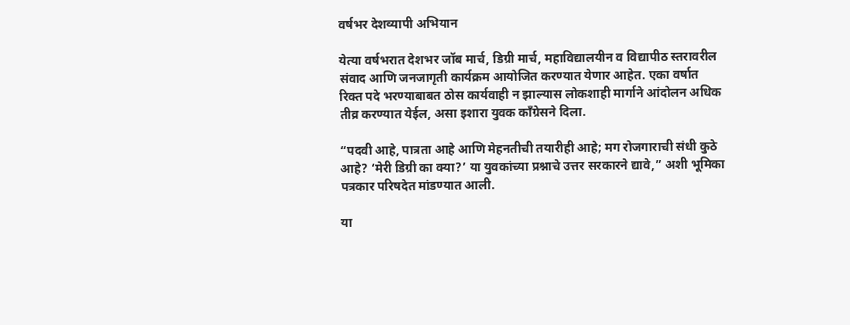वर्षभर देशव्यापी अभियान

येत्या वर्षभरात देशभर जॉब मार्च, डिग्री मार्च, महाविद्यालयीन व विद्यापीठ स्तरावरील संवाद आणि जनजागृती कार्यक्रम आयोजित करण्यात येणार आहेत. एका वर्षात रिक्त पदे भरण्याबाबत ठोस कार्यवाही न झाल्यास लोकशाही मार्गाने आंदोलन अधिक तीव्र करण्यात येईल, असा इशारा युवक काँग्रेसने दिला.

“पदवी आहे, पात्रता आहे आणि मेहनतीची तयारीही आहे; मग रोजगाराची संधी कुठे आहे? ‘मेरी डिग्री का क्या?’ या युवकांच्या प्रश्नाचे उत्तर सरकारने द्यावे,” अशी भूमिका पत्रकार परिषदेत मांडण्यात आली.

या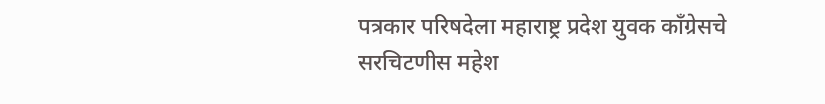पत्रकार परिषदेला महाराष्ट्र प्रदेश युवक काँग्रेसचे सरचिटणीस महेश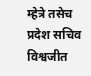म्हेत्रे तसेच प्रदेश सचिव विश्वजीत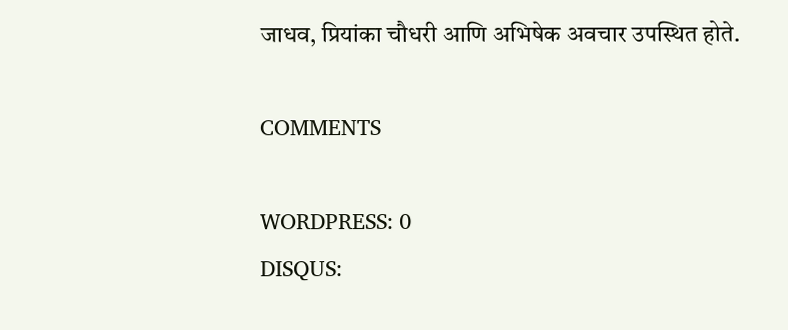जाधव, प्रियांका चौधरी आणि अभिषेक अवचार उपस्थित होते.

COMMENTS

WORDPRESS: 0
DISQUS: